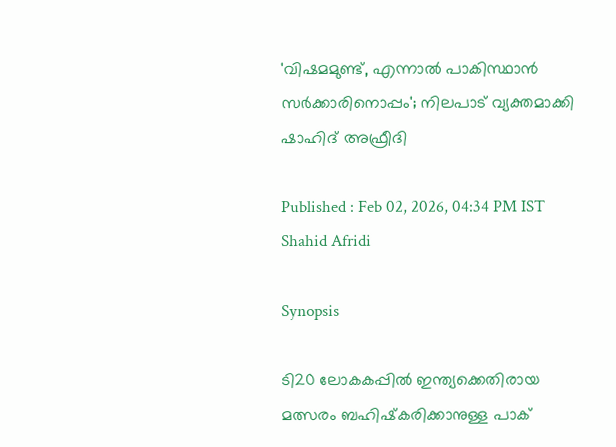'വിഷമമുണ്ട്, എന്നാല്‍ പാകിസ്ഥാന്‍ സര്‍ക്കാരിനൊപ്പം'; നിലപാട് വ്യക്തമാക്കി ഷാഹിദ് അഫ്രീദി

Published : Feb 02, 2026, 04:34 PM IST
Shahid Afridi

Synopsis

ടി20 ലോകകപ്പിൽ ഇന്ത്യക്കെതിരായ മത്സരം ബഹിഷ്‌കരിക്കാനുള്ള പാക്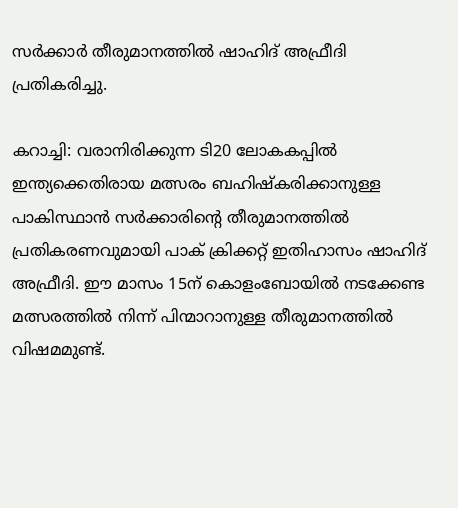സർക്കാർ തീരുമാനത്തിൽ ഷാഹിദ് അഫ്രീദി പ്രതികരിച്ചു.

കറാച്ചി: വരാനിരിക്കുന്ന ടി20 ലോകകപ്പില്‍ ഇന്ത്യക്കെതിരായ മത്സരം ബഹിഷ്‌കരിക്കാനുള്ള പാകിസ്ഥാന്‍ സര്‍ക്കാരിന്റെ തീരുമാനത്തില്‍ പ്രതികരണവുമായി പാക് ക്രിക്കറ്റ് ഇതിഹാസം ഷാഹിദ് അഫ്രീദി. ഈ മാസം 15ന് കൊളംബോയില്‍ നടക്കേണ്ട മത്സരത്തില്‍ നിന്ന് പിന്മാറാനുള്ള തീരുമാനത്തില്‍ വിഷമമുണ്ട്.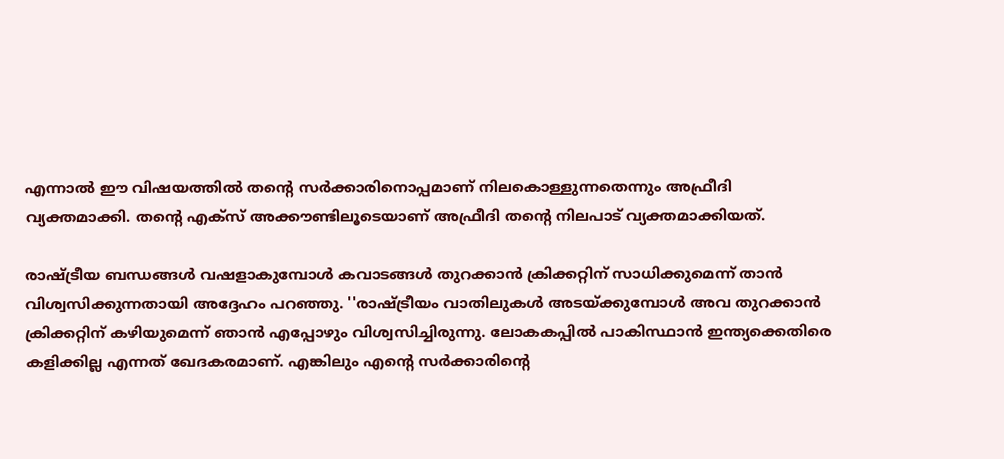എന്നാല്‍ ഈ വിഷയത്തില്‍ തന്റെ സര്‍ക്കാരിനൊപ്പമാണ് നിലകൊള്ളുന്നതെന്നും അഫ്രീദി വ്യക്തമാക്കി. തന്റെ എക്‌സ് അക്കൗണ്ടിലൂടെയാണ് അഫ്രീദി തന്റെ നിലപാട് വ്യക്തമാക്കിയത്.

രാഷ്ട്രീയ ബന്ധങ്ങള്‍ വഷളാകുമ്പോള്‍ കവാടങ്ങള്‍ തുറക്കാന്‍ ക്രിക്കറ്റിന് സാധിക്കുമെന്ന് താന്‍ വിശ്വസിക്കുന്നതായി അദ്ദേഹം പറഞ്ഞു. ''രാഷ്ട്രീയം വാതിലുകള്‍ അടയ്ക്കുമ്പോള്‍ അവ തുറക്കാന്‍ ക്രിക്കറ്റിന് കഴിയുമെന്ന് ഞാന്‍ എപ്പോഴും വിശ്വസിച്ചിരുന്നു. ലോകകപ്പില്‍ പാകിസ്ഥാന്‍ ഇന്ത്യക്കെതിരെ കളിക്കില്ല എന്നത് ഖേദകരമാണ്. എങ്കിലും എന്റെ സര്‍ക്കാരിന്റെ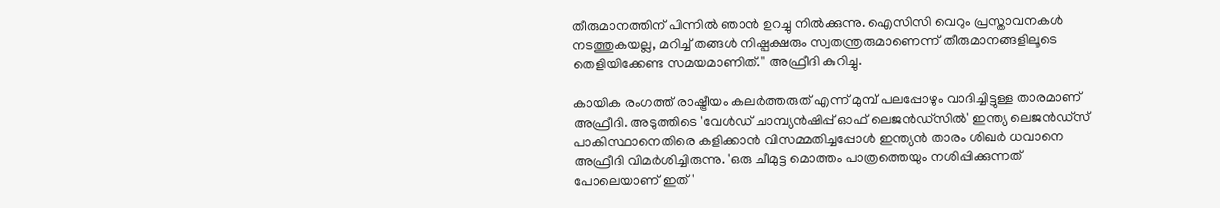തീരുമാനത്തിന് പിന്നില്‍ ഞാന്‍ ഉറച്ചു നില്‍ക്കുന്നു. ഐസിസി വെറും പ്രസ്താവനകള്‍ നടത്തുകയല്ല, മറിച്ച് തങ്ങള്‍ നിഷ്പക്ഷരും സ്വതന്ത്രരുമാണെന്ന് തീരുമാനങ്ങളിലൂടെ തെളിയിക്കേണ്ട സമയമാണിത്.'' അഫ്രീദി കുറിച്ചു.

കായിക രംഗത്ത് രാഷ്ട്രീയം കലര്‍ത്തരുത് എന്ന് മുമ്പ് പലപ്പോഴും വാദിച്ചിട്ടുള്ള താരമാണ് അഫ്രീദി. അടുത്തിടെ 'വേള്‍ഡ് ചാമ്പ്യന്‍ഷിപ്പ് ഓഫ് ലെജന്‍ഡ്സില്‍' ഇന്ത്യ ലെജന്‍ഡ്സ് പാകിസ്ഥാനെതിരെ കളിക്കാന്‍ വിസമ്മതിച്ചപ്പോള്‍ ഇന്ത്യന്‍ താരം ശിഖര്‍ ധവാനെ അഫ്രീദി വിമര്‍ശിച്ചിരുന്നു. 'ഒരു ചീമുട്ട മൊത്തം പാത്രത്തെയും നശിപ്പിക്കുന്നത് പോലെയാണ് ഇത്'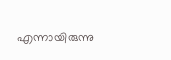എന്നായിരുന്നു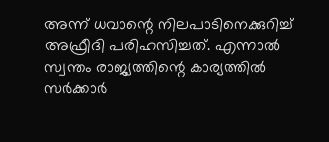അന്ന് ധവാന്റെ നിലപാടിനെക്കുറിച്ച് അഫ്രീദി പരിഹസിച്ചത്. എന്നാല്‍ സ്വന്തം രാജ്യത്തിന്റെ കാര്യത്തില്‍ സര്‍ക്കാര്‍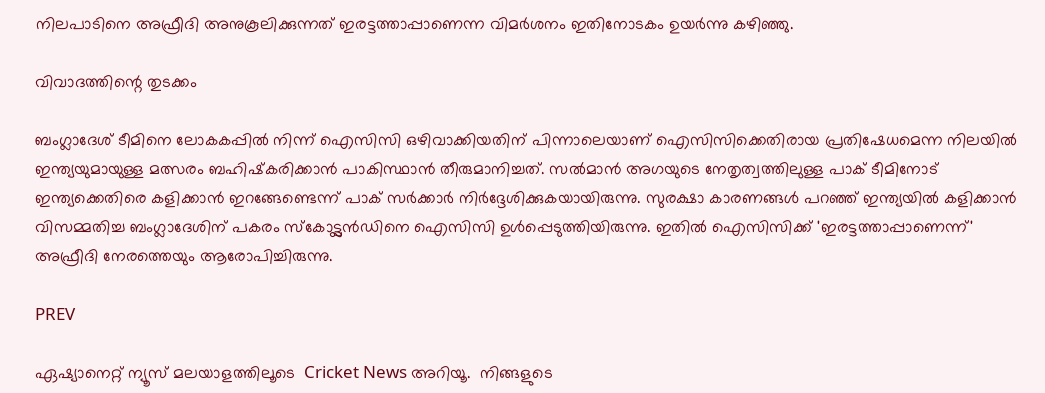നിലപാടിനെ അഫ്രീദി അനുകൂലിക്കുന്നത് ഇരട്ടത്താപ്പാണെന്ന വിമര്‍ശനം ഇതിനോടകം ഉയര്‍ന്നു കഴിഞ്ഞു.

വിവാദത്തിന്റെ തുടക്കം

ബംഗ്ലാദേശ് ടീമിനെ ലോകകപ്പില്‍ നിന്ന് ഐസിസി ഒഴിവാക്കിയതിന് പിന്നാലെയാണ് ഐസിസിക്കെതിരായ പ്രതിഷേധമെന്ന നിലയില്‍ ഇന്ത്യയുമായുള്ള മത്സരം ബഹിഷ്‌കരിക്കാന്‍ പാകിസ്ഥാന്‍ തീരുമാനിച്ചത്. സല്‍മാന്‍ അഗയുടെ നേതൃത്വത്തിലുള്ള പാക് ടീമിനോട് ഇന്ത്യക്കെതിരെ കളിക്കാന്‍ ഇറങ്ങേണ്ടെന്ന് പാക് സര്‍ക്കാര്‍ നിര്‍ദ്ദേശിക്കുകയായിരുന്നു. സുരക്ഷാ കാരണങ്ങള്‍ പറഞ്ഞ് ഇന്ത്യയില്‍ കളിക്കാന്‍ വിസമ്മതിച്ച ബംഗ്ലാദേശിന് പകരം സ്‌കോട്ട്ലന്‍ഡിനെ ഐസിസി ഉള്‍പ്പെടുത്തിയിരുന്നു. ഇതില്‍ ഐസിസിക്ക് 'ഇരട്ടത്താപ്പാണെന്ന്' അഫ്രീദി നേരത്തെയും ആരോപിച്ചിരുന്നു.

PREV

ഏഷ്യാനെറ്റ് ന്യൂസ് മലയാളത്തിലൂടെ  Cricket News അറിയൂ.  നിങ്ങളുടെ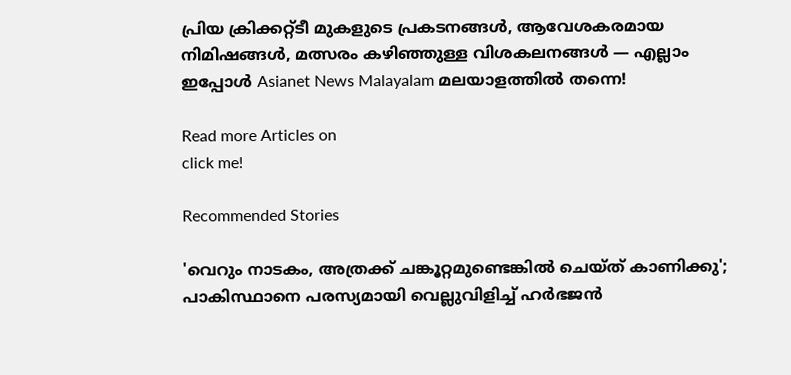പ്രിയ ക്രിക്കറ്റ്ടീ മുകളുടെ പ്രകടനങ്ങൾ, ആവേശകരമായ നിമിഷങ്ങൾ, മത്സരം കഴിഞ്ഞുള്ള വിശകലനങ്ങൾ — എല്ലാം ഇപ്പോൾ Asianet News Malayalam മലയാളത്തിൽ തന്നെ!

Read more Articles on
click me!

Recommended Stories

'വെറും നാടകം, അത്രക്ക് ചങ്കൂറ്റമുണ്ടെങ്കില്‍ ചെയ്ത് കാണിക്കു'; പാകിസ്ഥാനെ പരസ്യമായി വെല്ലുവിളിച്ച് ഹർഭജൻ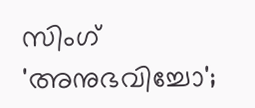സിംഗ്
'അനുഭവിച്ചോ';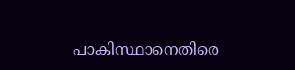പാകിസ്ഥാനെതിരെ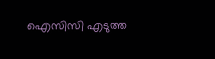ഐസിസി എടുത്ത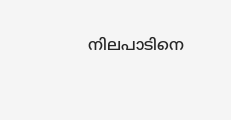നിലപാടിനെ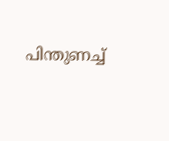പിന്തുണച്ച്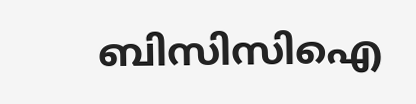ബിസിസിഐ